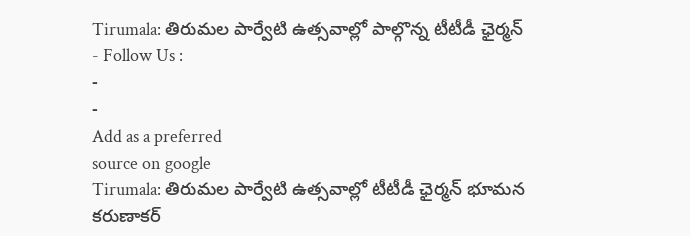Tirumala: తిరుమల పార్వేటి ఉత్సవాల్లో పాల్గొన్న టీటీడీ ఛైర్మన్
- Follow Us :
-
-
Add as a preferred
source on google
Tirumala: తిరుమల పార్వేటి ఉత్సవాల్లో టీటీడీ ఛైర్మన్ భూమన కరుణాకర్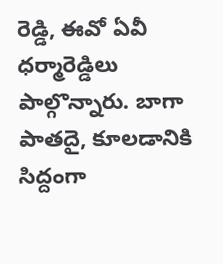రెడ్డి, ఈవో ఏవీ ధర్మారెడ్డిలు పాల్గొన్నారు. బాగా పాతదై, కూలడానికి సిద్దంగా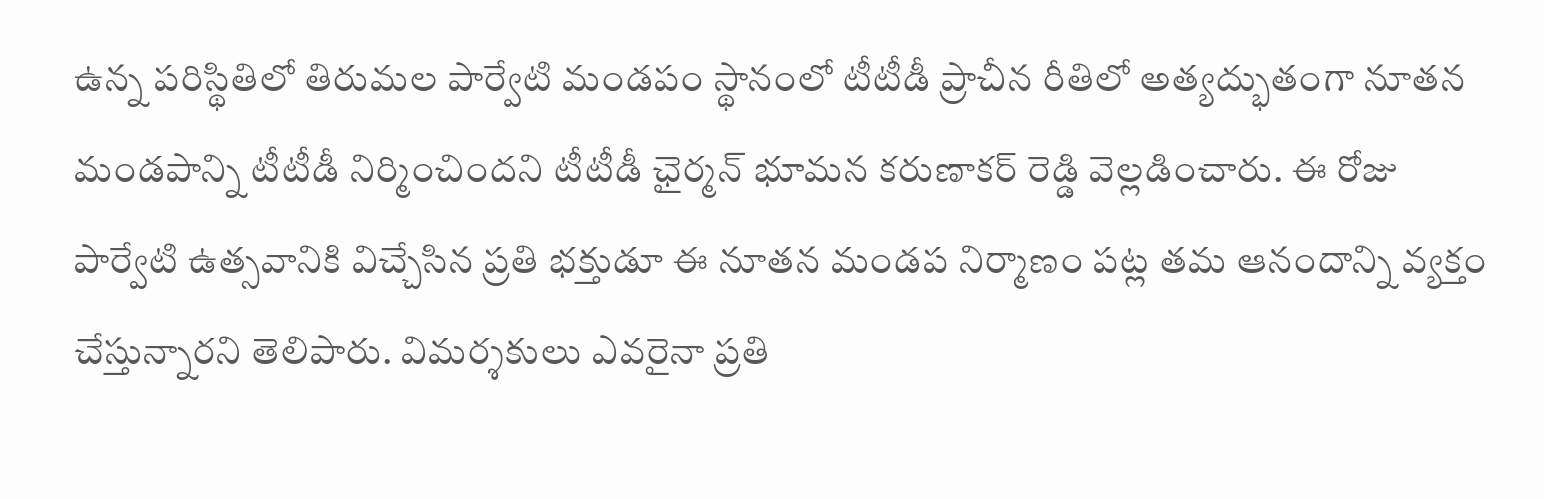ఉన్న పరిస్థితిలో తిరుమల పార్వేటి మండపం స్థానంలో టీటీడీ ప్రాచీన రీతిలో అత్యద్భుతంగా నూతన మండపాన్ని టీటీడీ నిర్మించిందని టీటీడీ ఛైర్మన్ భూమన కరుణాకర్ రెడ్డి వెల్లడించారు. ఈ రోజు పార్వేటి ఉత్సవానికి విచ్చేసిన ప్రతి భక్తుడూ ఈ నూతన మండప నిర్మాణం పట్ల తమ ఆనందాన్ని వ్యక్తం చేస్తున్నారని తెలిపారు. విమర్శకులు ఎవరైనా ప్రతి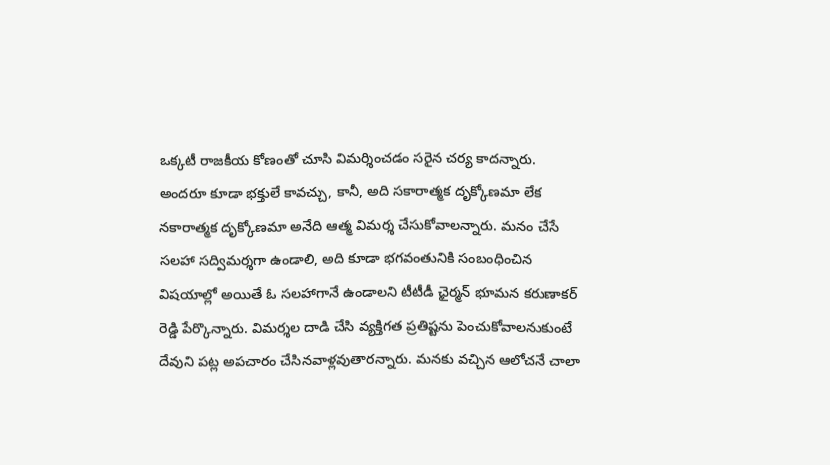ఒక్కటీ రాజకీయ కోణంతో చూసి విమర్శించడం సరైన చర్య కాదన్నారు.
అందరూ కూడా భక్తులే కావచ్చు, కానీ, అది సకారాత్మక దృక్కోణమా లేక నకారాత్మక దృక్కోణమా అనేది ఆత్మ విమర్శ చేసుకోవాలన్నారు. మనం చేసే సలహా సద్విమర్శగా ఉండాలి, అది కూడా భగవంతునికి సంబంధించిన విషయాల్లో అయితే ఓ సలహాగానే ఉండాలని టీటీడీ ఛైర్మన్ భూమన కరుణాకర్ రెడ్డి పేర్కొన్నారు. విమర్శల దాడి చేసి వ్యక్తిగత ప్రతిష్టను పెంచుకోవాలనుకుంటే దేవుని పట్ల అపచారం చేసినవాళ్లవుతారన్నారు. మనకు వచ్చిన ఆలోచనే చాలా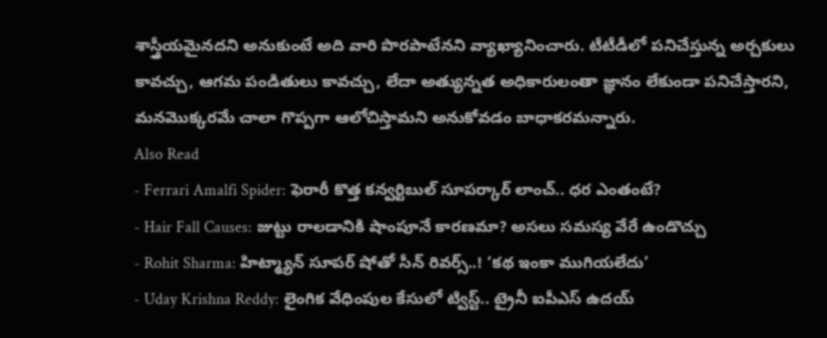శాస్త్రీయమైనదని అనుకుంటే అది వారి పొరపాటేనని వ్యాఖ్యానించారు. టీటీడీలో పనిచేస్తున్న అర్చకులు కావచ్చు, ఆగమ పండితులు కావచ్చు, లేదా అత్యున్నత అధికారులంతా జ్ఞానం లేకుండా పనిచేస్తారని, మనమొక్కరమే చాలా గొప్పగా ఆలోచిస్తామని అనుకోవడం బాధాకరమన్నారు.
Also Read
- Ferrari Amalfi Spider: ఫెరారీ కొత్త కన్వర్టిబుల్ సూపర్కార్ లాంచ్.. ధర ఎంతంటే?
- Hair Fall Causes: జుట్టు రాలడానికి షాంపూనే కారణమా? అసలు సమస్య వేరే ఉండొచ్చు
- Rohit Sharma: హిట్మ్యాన్ సూపర్ షోతో సీన్ రివర్స్..! ‘కథ ఇంకా ముగియలేదు’
- Uday Krishna Reddy: లైంగిక వేధింపుల కేసులో ట్విస్ట్.. ట్రైనీ ఐపీఎస్ ఉదయ్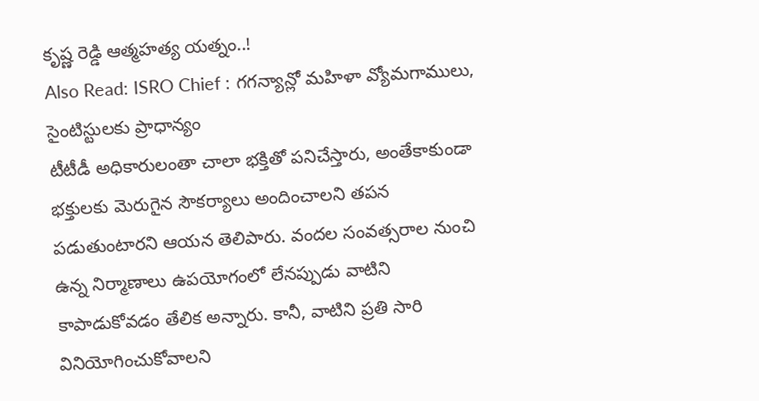కృష్ణ రెడ్డి ఆత్మహత్య యత్నం..!
Also Read: ISRO Chief : గగన్యాన్లో మహిళా వ్యోమగాములు, సైంటిస్టులకు ప్రాధాన్యం
టీటీడీ అధికారులంతా చాలా భక్తితో పనిచేస్తారు, అంతేకాకుండా భక్తులకు మెరుగైన సౌకర్యాలు అందించాలని తపన పడుతుంటారని ఆయన తెలిపారు. వందల సంవత్సరాల నుంచి ఉన్న నిర్మాణాలు ఉపయోగంలో లేనప్పుడు వాటిని కాపాడుకోవడం తేలిక అన్నారు. కానీ, వాటిని ప్రతి సారి వినియోగించుకోవాలని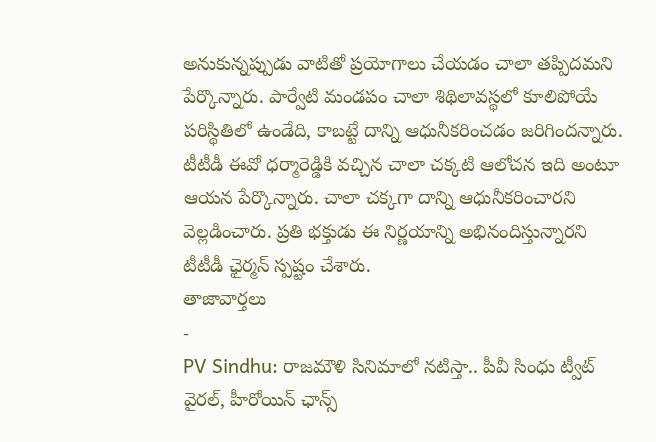అనుకున్నప్పుడు వాటితో ప్రయోగాలు చేయడం చాలా తప్పిదమని పేర్కొన్నారు. పార్వేటి మండపం చాలా శిథిలావస్థలో కూలిపోయే పరిస్థితిలో ఉండేది, కాబట్టే దాన్ని ఆధునీకరించడం జరిగిందన్నారు. టీటీడీ ఈవో ధర్మారెడ్డికి వచ్చిన చాలా చక్కటి ఆలోచన ఇది అంటూ ఆయన పేర్కొన్నారు. చాలా చక్కగా దాన్ని ఆధునీకరించారని వెల్లడించారు. ప్రతి భక్తుడు ఈ నిర్ణయాన్ని అభినందిస్తున్నారని టీటీడీ ఛైర్మన్ స్పష్టం చేశారు.
తాజావార్తలు
-
PV Sindhu: రాజమౌళి సినిమాలో నటిస్తా.. పీవీ సింధు ట్వీట్ వైరల్, హీరోయిన్ ఛాన్స్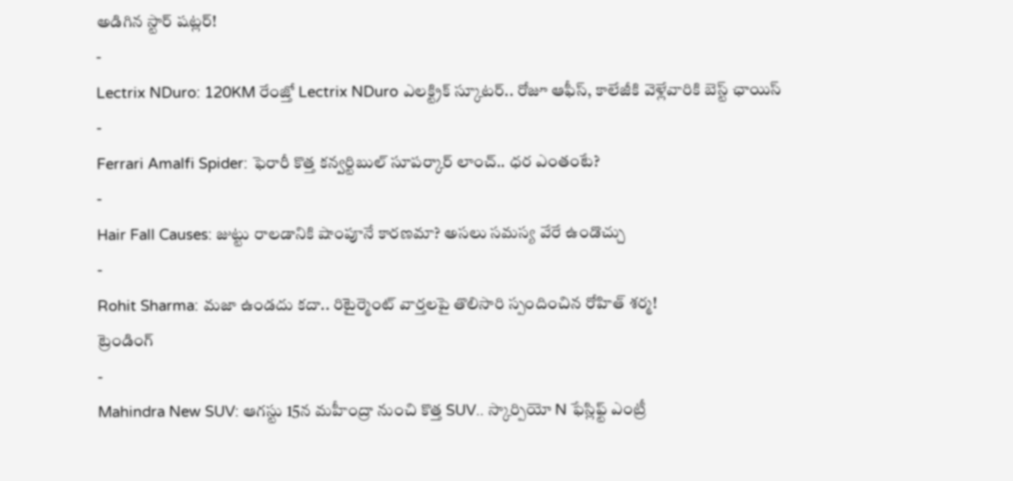అడిగిన స్టార్ షట్లర్!
-
Lectrix NDuro: 120KM రేంజ్తో Lectrix NDuro ఎలక్ట్రిక్ స్కూటర్.. రోజూ ఆఫీస్, కాలేజీకి వెళ్లేవారికి బెస్ట్ ఛాయిస్
-
Ferrari Amalfi Spider: ఫెరారీ కొత్త కన్వర్టిబుల్ సూపర్కార్ లాంచ్.. ధర ఎంతంటే?
-
Hair Fall Causes: జుట్టు రాలడానికి షాంపూనే కారణమా? అసలు సమస్య వేరే ఉండొచ్చు
-
Rohit Sharma: మజా ఉండదు కదా.. రిటైర్మెంట్ వార్తలపై తొలిసారి స్పందించిన రోహిత్ శర్మ!
ట్రెండింగ్
-
Mahindra New SUV: ఆగస్టు 15న మహీంద్రా నుంచి కొత్త SUV.. స్కార్పియో N ఫేస్లిఫ్ట్ ఎంట్రీ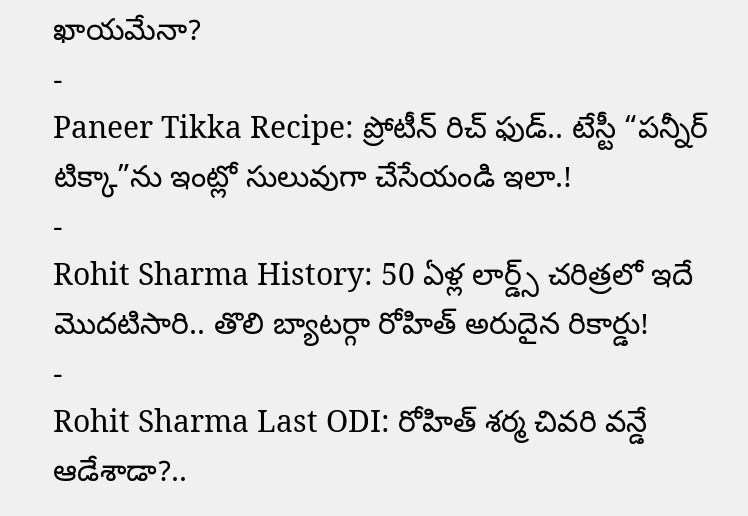ఖాయమేనా?
-
Paneer Tikka Recipe: ప్రోటీన్ రిచ్ ఫుడ్.. టేస్టీ “పన్నీర్ టిక్కా”ను ఇంట్లో సులువుగా చేసేయండి ఇలా.!
-
Rohit Sharma History: 50 ఏళ్ల లార్డ్స్ చరిత్రలో ఇదే మొదటిసారి.. తొలి బ్యాటర్గా రోహిత్ అరుదైన రికార్డు!
-
Rohit Sharma Last ODI: రోహిత్ శర్మ చివరి వన్డే ఆడేశాడా?..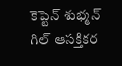కెప్టెన్ శుభ్మన్ గిల్ ఆసక్తికర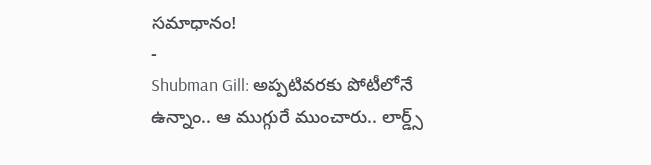సమాధానం!
-
Shubman Gill: అప్పటివరకు పోటీలోనే ఉన్నాం.. ఆ ముగ్గురే ముంచారు.. లార్డ్స్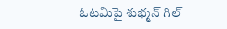ఓటమిపై శుభ్మన్ గిల్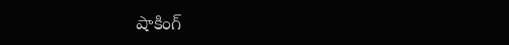షాకింగ్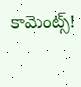కామెంట్స్!